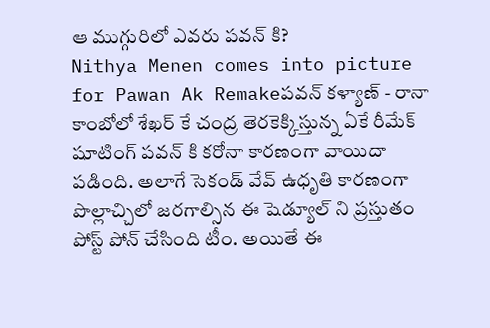ఆ ముగ్గురిలో ఎవరు పవన్ కి?
Nithya Menen comes into picture for Pawan Ak Remakeపవన్ కళ్యాణ్ - రానా కాంబోలో శేఖర్ కే చంద్ర తెరకెక్కిస్తున్న ఏకే రీమేక్ షూటింగ్ పవన్ కి కరోనా కారణంగా వాయిదా పడింది. అలాగే సెకండ్ వేవ్ ఉధృతి కారణంగా పొల్లాచ్చిలో జరగాల్సిన ఈ షెడ్యూల్ ని ప్రస్తుతం పోస్ట్ పోన్ చేసింది టీం. అయితే ఈ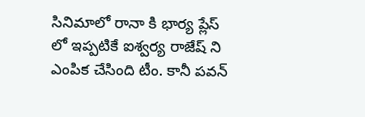సినిమాలో రానా కి భార్య ప్లేస్ లో ఇప్పటికే ఐశ్వర్య రాజేష్ ని ఎంపిక చేసింది టీం. కానీ పవన్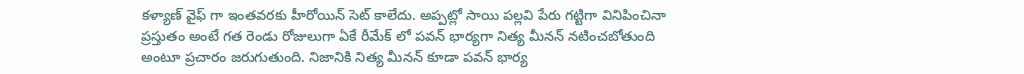కళ్యాణ్ వైఫ్ గా ఇంతవరకు హీరోయిన్ సెట్ కాలేదు. అప్పట్లో సాయి పల్లవి పేరు గట్టిగా వినిపించినా ప్రస్తుతం అంటే గత రెండు రోజులుగా ఏకే రీమేక్ లో పవన్ భార్యగా నిత్య మీనన్ నటించబోతుంది అంటూ ప్రచారం జరుగుతుంది. నిజానికి నిత్య మీనన్ కూడా పవన్ భార్య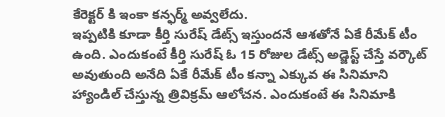కేరెక్టర్ కి ఇంకా కన్ఫర్మ్ అవ్వలేదు.
ఇప్పటికి కూడా కీర్తి సురేష్ డేట్స్ ఇస్తుందనే ఆశతోనే ఏకే రీమేక్ టీం ఉంది. ఎందుకంటే కీర్తి సురేష్ ఓ 15 రోజుల డేట్స్ అడ్జెస్ట్ చేస్తే వర్కౌట్ అవుతుంది అనేది ఏకే రీమేక్ టీం కన్నా ఎక్కువ ఈ సినిమాని హ్యాండిల్ చేస్తున్న త్రివిక్రమ్ ఆలోచన. ఎందుకంటే ఈ సినిమాకి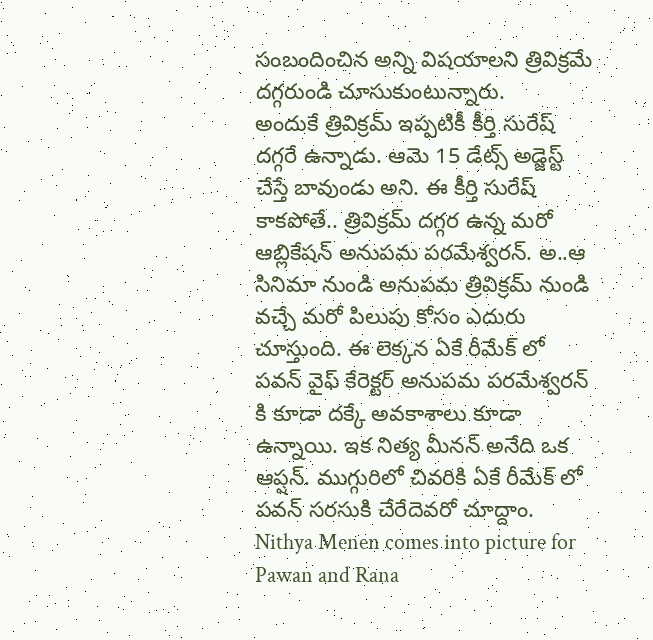సంబందించిన అన్ని విషయాలని త్రివిక్రమే దగ్గరుండి చూసుకుంటున్నారు.
అందుకే త్రివిక్రమ్ ఇప్పటికీ కీర్తి సురేష్ దగ్గరే ఉన్నాడు. ఆమె 15 డేట్స్ అడ్జెస్ట్ చేస్తే బావుండు అని. ఈ కీర్తి సురేష్ కాకపోతే.. త్రివిక్రమ్ దగ్గర ఉన్న మరో ఆబ్లికేషన్ అనుపమ పరమేశ్వరన్. అ..ఆ సినిమా నుండి అనుపమ త్రివిక్రమ్ నుండి వచ్చే మరో పిలుపు కోసం ఎదురు చూస్తుంది. ఈ లెక్కన ఏకే రీమేక్ లో పవన్ వైఫ్ కేరెక్టర్ అనుపమ పరమేశ్వరన్ కి కూడా దక్కే అవకాశాలు కూడా ఉన్నాయి. ఇక నిత్య మీనన్ అనేది ఒక ఆప్షన్. ముగ్గురిలో చివరికి ఏకే రీమేక్ లో పవన్ సరసుకి చేరేదెవరో చూద్దాం.
Nithya Menen comes into picture for Pawan and Rana